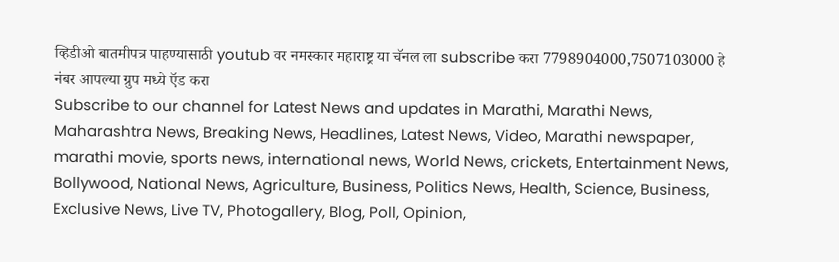व्हिडीओ बातमीपत्र पाहण्यासाठी youtub वर नमस्कार महाराष्ट्र या चॅनल ला subscribe करा 7798904000,7507103000 हे नंबर आपल्या ग्रुप मध्ये ऍड करा
Subscribe to our channel for Latest News and updates in Marathi, Marathi News, Maharashtra News, Breaking News, Headlines, Latest News, Video, Marathi newspaper, marathi movie, sports news, international news, World News, crickets, Entertainment News, Bollywood, National News, Agriculture, Business, Politics News, Health, Science, Business, Exclusive News, Live TV, Photogallery, Blog, Poll, Opinion,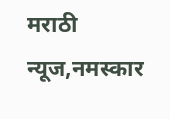मराठी न्यूज,नमस्कार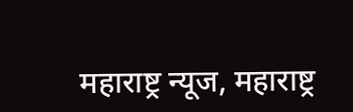महाराष्ट्र न्यूज, महाराष्ट्र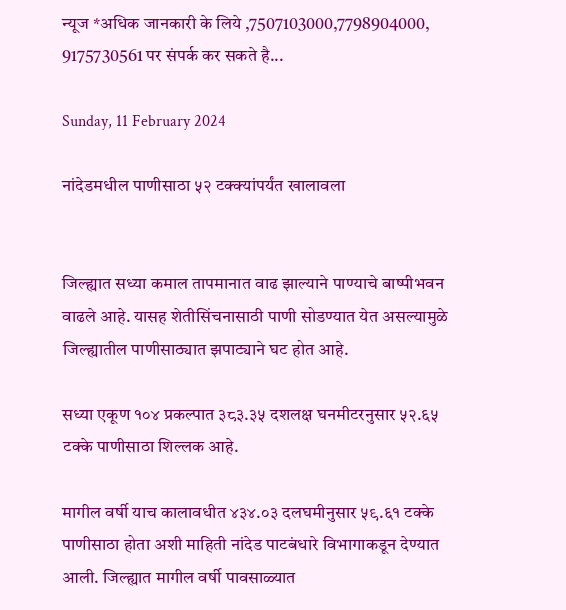न्यूज *अधिक जानकारी के लिये ,7507103000,7798904000, 9175730561 पर संपर्क कर सकते है...

Sunday, 11 February 2024

नांदेडमधील पाणीसाठा ५२ टक्क्यांपर्यंत खालावला


जिल्ह्यात सध्या कमाल तापमानात वाढ झाल्याने पाण्याचे बाष्पीभवन वाढले आहे. यासह शेतीसिंचनासाठी पाणी सोडण्यात येत असल्यामुळे जिल्ह्यातील पाणीसाठ्यात झपाट्याने घट होत आहे.

सध्या एकूण १०४ प्रकल्पात ३८३.३५ दशलक्ष घनमीटरनुसार ५२.६५ टक्के पाणीसाठा शिल्लक आहे.

मागील वर्षी याच कालावधीत ४३४.०३ दलघमीनुसार ५९.६१ टक्के पाणीसाठा होता अशी माहिती नांदेड पाटबंधारे विभागाकडून देण्यात आली. जिल्ह्यात मागील वर्षी पावसाळ्यात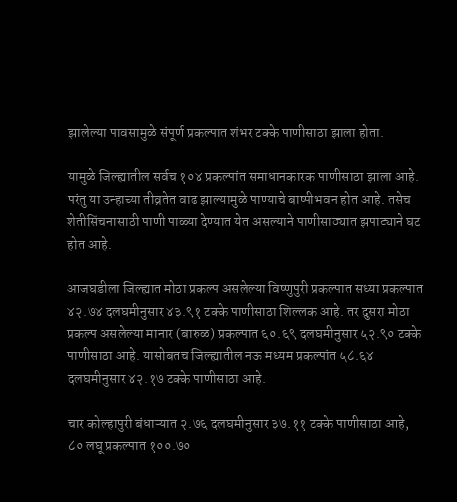झालेल्या पावसामुळे संपूर्ण प्रकल्पात शंभर टक्के पाणीसाठा झाला होता.

यामुळे जिल्ह्यातील सर्वच १०४ प्रकल्पांत समाधानकारक पाणीसाठा झाला आहे. परंतु या उन्हाच्या तीव्रतेत वाढ झाल्यामुळे पाण्याचे बाष्पीभवन होत आहे. तसेच शेतीसिंचनासाठी पाणी पाळ्या देण्यात येत असल्याने पाणीसाठ्यात झपाट्याने घट होत आहे.

आजघडीला जिल्ह्यात मोठा प्रकल्प असलेल्या विष्णुपुरी प्रकल्पात सध्या प्रकल्पात ४२.७४ दलघमीनुसार ४३.९१ टक्के पाणीसाठा शिल्लक आहे. तर दुसरा मोठा प्रकल्प असलेल्या मानार (बारुळ) प्रकल्पात ६०.६९ दलघमीनुसार ५२.९० टक्के पाणीसाठा आहे. यासोबतच जिल्ह्यातील नऊ मध्यम प्रकल्पांत ५८.६४ दलघमीनुसार ४२.१७ टक्के पाणीसाठा आहे.

चार कोल्हापुरी बंधाऱ्यात २.७६ दलघमीनुसार ३७.११ टक्के पाणीसाठा आहे, ८० लघू प्रकल्पात १००.७०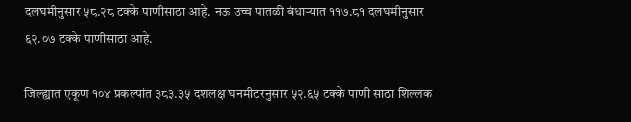दलघमीनुसार ५८.२८ टक्के पाणीसाठा आहे. नऊ उच्च पातळी बंधाऱ्यात ११७.८१ दलघमीनुसार ६२.०७ टक्के पाणीसाठा आहे.

जिल्ह्यात एकूण १०४ प्रकल्पांत ३८३.३५ दशलक्ष घनमीटरनुसार ५२.६५ टक्के पाणी साठा शिल्लक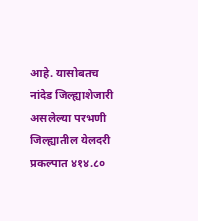आहे. यासोबतच नांदेड जिल्ह्याशेजारी असलेल्या परभणी जिल्ह्यातील येलदरी प्रकल्पात ४१४.८०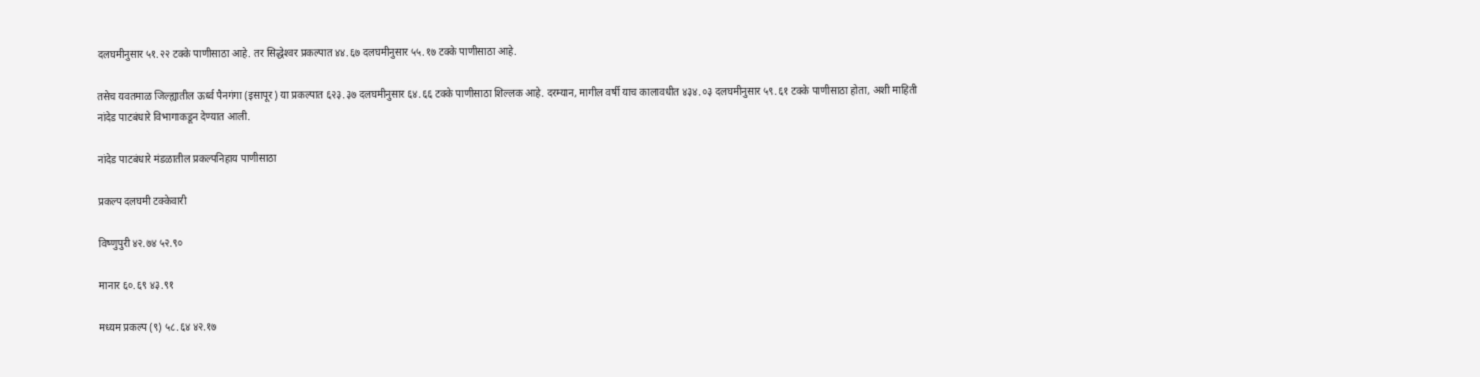दलघमीनुसार ५१.२२ टक्के पाणीसाठा आहे. तर सिद्धेश्‍वर प्रकल्पात ४४.६७ दलघमीनुसार ५५.१७ टक्के पाणीसाठा आहे.

तसेच यवतमाळ जिल्ह्यातील ऊर्ध्व पैनगंगा (इसापूर) या प्रकल्पात ६२३.३७ दलघमीनुसार ६४.६६ टक्के पाणीसाठा शिल्लक आहे. दरम्यान, मागील वर्षी याच कालावधीत ४३४.०३ दलघमीनुसार ५९.६१ टक्के पाणीसाठा होता, अशी माहिती नांदेड पाटबंधारे विभागाकडून देण्यात आली.

नांदेड पाटबंधारे मंडळातील प्रकल्पनिहाय पाणीसाठा

प्रकल्प दलघमी टक्केवारी

विष्णुपुरी ४२.७४ ५२.९०

मानार ६०.६९ ४३.९१

मध्यम प्रकल्प (९) ५८.६४ ४२.१७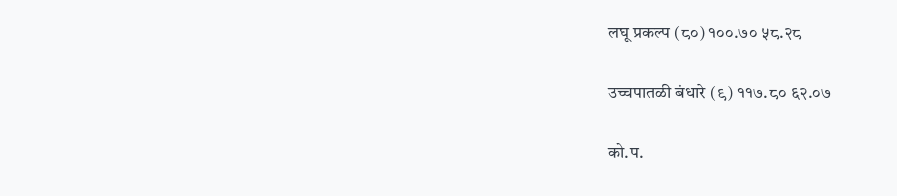लघू प्रकल्प (८०) १००.७० ५८.२८

उच्चपातळी बंधारे (९) ११७.८० ६२.०७

को.प.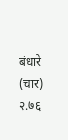बंधारे (चार) २.७६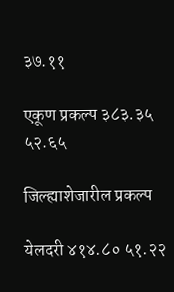३७.११

एकूण प्रकल्प ३८३.३५ ५२.६५

जिल्ह्याशेजारील प्रकल्प

येलदरी ४१४.८० ५१.२२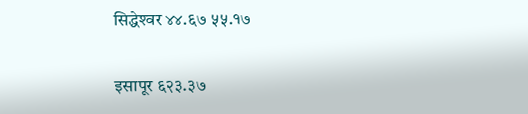सिद्धेश्‍वर ४४.६७ ५५.१७

इसापूर ६२३.३७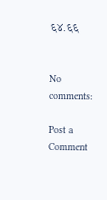६४.६६


No comments:

Post a Comment